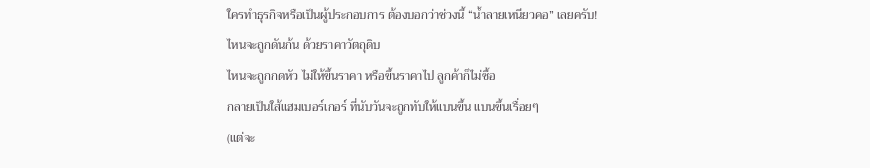ใครทำธุรกิจหรือเป็นผู้ประกอบการ ต้องบอกว่าช่วงนี้ “น้ำลายเหนียวคอ” เลยครับ!
ไหนจะถูกดันก้น ด้วยราคาวัตถุดิบ
ไหนจะถูกกดหัว ไม่ให้ขึ้นราคา หรือขึ้นราคาไป ลูกค้าก็ไม่ซื้อ
กลายเป็นใส้แฮมเบอร์เกอร์ ที่นับวันจะถูกทับให้แบนขึ้น แบนขึ้นเรื่อยๆ
(แต่จะ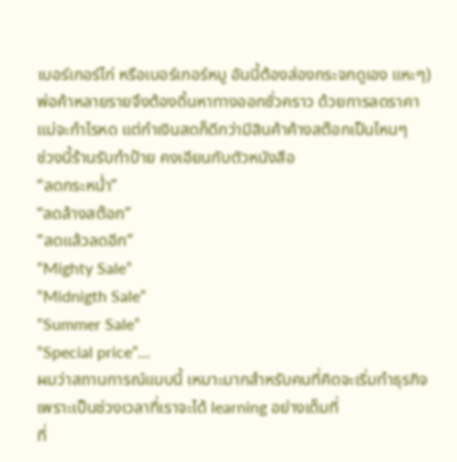เบอร์เกอร์ไก่ หรือเบอร์เกอร์หมู อันนี้ต้องส่องกระจกดูเอง แหะๆ)
พ่อค้าหลายรายจึงต้องดิ้นหาทางออกชั่วคราว ด้วยการลดราคา
แม่จะกำไรหด แต่กำเงินสดก็ดีกว่ามีสินค้าค้างสต๊อกเป็นไหนๆ
ช่วงนี้ร้านรับทำป้าย คงเอียนกับตัวหนังสือ
“ลดกระหน่ำ”
“ลดล้างสต๊อก”
“ลดแล้วลดอีก”
“Mighty Sale”
“Midnigth Sale”
“Summer Sale”
“Special price”…
ผมว่าสถานการณ์แบบนี้ เหมาะมากสำหรับคนที่คิดจะเริ่มทำธุรกิจ
เพราะเป็นช่วงเวลาที่เราจะได้ learning อย่างเต็มที่
ที่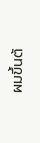ผมขึ้นต้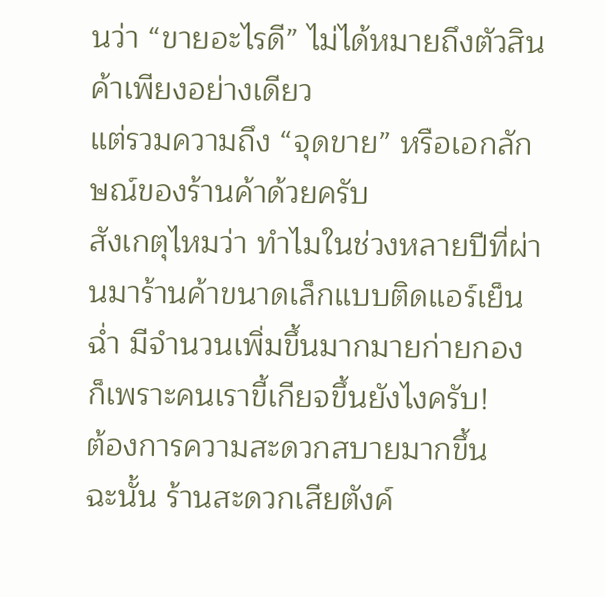นว่า “ขายอะไรดี” ไม่ได้หมายถึงตัวสินค้าเพียงอย่างเดียว
แต่รวมความถึง “จุดขาย” หรือเอกลักษณ์ของร้านค้าด้วยครับ
สังเกตุไหมว่า ทำไมในช่วงหลายปีที่ผ่านมาร้านค้าขนาดเล็กแบบติดแอร์เย็นฉ่ำ มีจำนวนเพิ่มขึ้นมากมายก่ายกอง
ก็เพราะคนเราขี้เกียจขึ้นยังไงครับ!
ต้องการความสะดวกสบายมากขึ้น
ฉะนั้น ร้านสะดวกเสียตังค์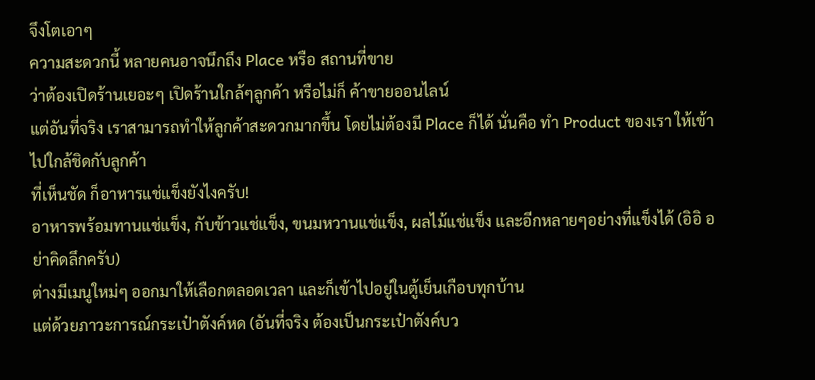จึงโตเอาๆ
ความสะดวกนี้ หลายคนอาจนึกถึง Place หรือ สถานที่ขาย
ว่าต้องเปิดร้านเยอะๆ เปิดร้านใกล้ๆลูกค้า หรือไม่ก็ ค้าขายออนไลน์
แต่อันที่จริง เราสามารถทำให้ลูกค้าสะดวกมากขึ้น โดยไม่ต้องมี Place ก็ได้ นั่นคือ ทำ Product ของเรา ให้เข้าไปใกล้ชิดกับลูกค้า
ที่เห็นชัด ก็อาหารแช่แข็งยังไงครับ!
อาหารพร้อมทานแช่แข็ง, กับข้าวแช่แข็ง, ขนมหวานแช่แข็ง, ผลไม้แช่แข็ง และอีกหลายๆอย่างที่แข็งได้ (อิอิ อย่าคิดลึกครับ)
ต่างมีเมนูใหม่ๆ ออกมาให้เลือกตลอดเวลา และก็เข้าไปอยู่ในตู้เย็นเกือบทุกบ้าน
แต่ด้วยภาวะการณ์กระเป๋าตังค์หด (อันที่จริง ต้องเป็นกระเป๋าตังค์บว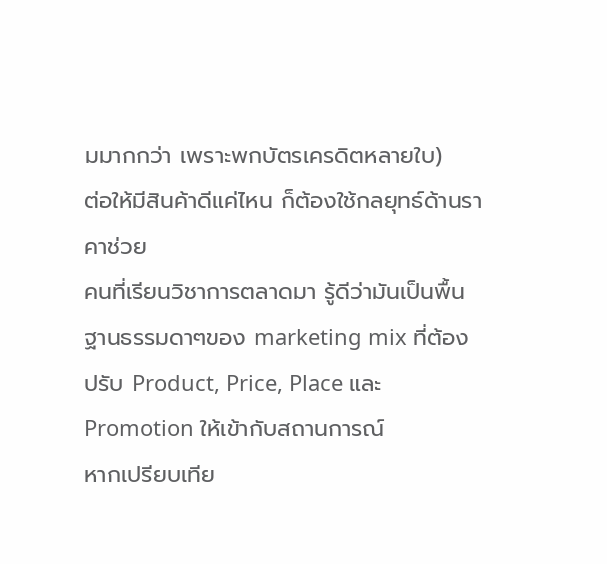มมากกว่า เพราะพกบัตรเครดิตหลายใบ)
ต่อให้มีสินค้าดีแค่ไหน ก็ต้องใช้กลยุทธ์ด้านราคาช่วย
คนที่เรียนวิชาการตลาดมา รู้ดีว่ามันเป็นพื้นฐานธรรมดาๆของ marketing mix ที่ต้องปรับ Product, Price, Place และ Promotion ให้เข้ากับสถานการณ์
หากเปรียบเทีย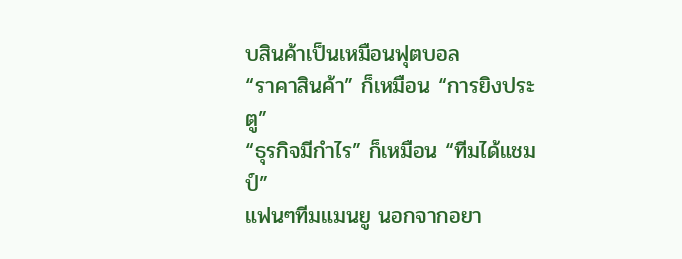บสินค้าเป็นเหมือนฟุตบอล
“ราคาสินค้า” ก็เหมือน “การยิงประตู”
“ธุรกิจมีกำไร” ก็เหมือน “ทีมได้แชมป์”
แฟนๆทีมแมนยู นอกจากอยา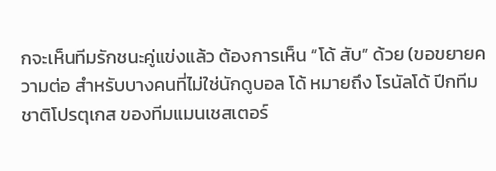กจะเห็นทีมรักชนะคู่แข่งแล้ว ต้องการเห็น “โด้ สับ” ด้วย (ขอขยายความต่อ สำหรับบางคนที่ไม่ใช่นักดูบอล โด้ หมายถึง โรนัลโด้ ปีกทีมชาติโปรตุเกส ของทีมแมนเชสเตอร์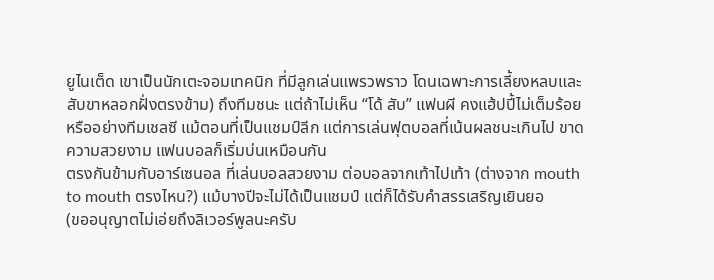ยูไนเต็ด เขาเป็นนักเตะจอมเทคนิก ที่มีลูกเล่นแพรวพราว โดนเฉพาะการเลี้ยงหลบและสับขาหลอกฝั่งตรงข้าม) ถึงทีมชนะ แต่ถ้าไม่เห็น “โด้ สับ” แฟนผี คงแฮ้ปปี้ไม่เต็มร้อย
หรืออย่างทีมเชลซี แม้ตอนที่เป็นแชมป์ลีก แต่การเล่นฟุตบอลที่เน้นผลชนะเกินไป ขาดความสวยงาม แฟนบอลก็เริ่มบ่นเหมือนกัน
ตรงกันข้ามกับอาร์เซนอล ที่เล่นบอลสวยงาม ต่อบอลจากเท้าไปเท้า (ต่างจาก mouth to mouth ตรงไหน?) แม้บางปีจะไม่ได้เป็นแชมป์ แต่ก็ได้รับคำสรรเสริญเยินยอ
(ขออนุญาตไม่เอ่ยถึงลิเวอร์พูลนะครับ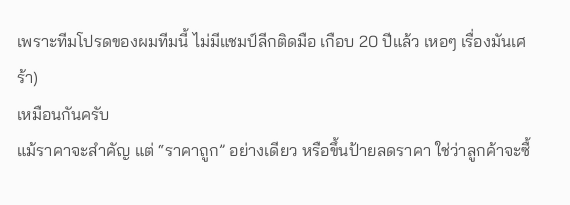เพราะทีมโปรดของผมทีมนี้ ไม่มีแชมป์ลีกติดมือ เกือบ 20 ปีแล้ว เหอๆ เรื่องมันเศร้า)
เหมือนกันครับ
แม้ราคาจะสำคัญ แต่ “ราคาถูก” อย่างเดียว หรือขึ้นป้ายลดราคา ใช่ว่าลูกค้าจะซื้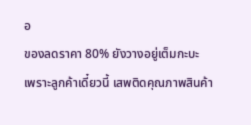อ
ของลดราคา 80% ยังวางอยู่เต็มกะบะ
เพราะลูกค้าเดี๋ยวนี้ เสพติดคุณภาพสินค้า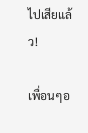ไปเสียแล้ว!

เพื่อนๆอ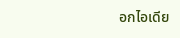อกไอเดีย